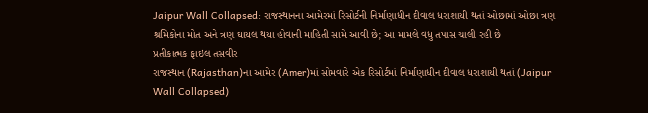Jaipur Wall Collapsed: રાજસ્થાનના આમેરમાં રિસોર્ટની નિર્માણાધીન દીવાલ ધરાશાયી થતાં ઓછામાં ઓછા ત્રણ શ્રમિકોના મોત અને ત્રણ ઘાયલ થયા હોવાની માહિતી સામે આવી છે; આ મામલે વધુ તપાસ ચાલી રહી છે
પ્રતીકાત્મક ફાઇલ તસવીર
રાજસ્થાન (Rajasthan)ના આમેર (Amer)માં સોમવારે એક રિસોર્ટમાં નિર્માણાધીન દીવાલ ધરાશાયી થતાં (Jaipur Wall Collapsed)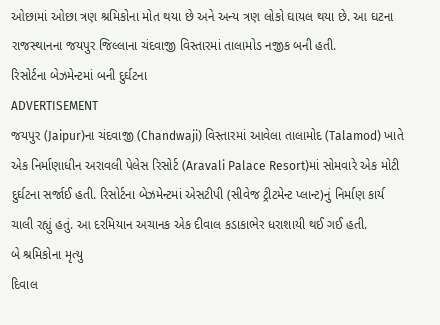ઓછામાં ઓછા ત્રણ શ્રમિકોના મોત થયા છે અને અન્ય ત્રણ લોકો ઘાયલ થયા છે. આ ઘટના રાજસ્થાનના જયપુર જિલ્લાના ચંદવાજી વિસ્તારમાં તાલામોડ નજીક બની હતી.
રિસોર્ટના બેઝમેન્ટમાં બની દુર્ઘટના
ADVERTISEMENT
જયપુર (Jaipur)ના ચંદવાજી (Chandwaji) વિસ્તારમાં આવેલા તાલામોદ (Talamod) ખાતે એક નિર્માણાધીન અરાવલી પેલેસ રિસોર્ટ (Aravali Palace Resort)માં સોમવારે એક મોટી દુર્ઘટના સર્જાઈ હતી. રિસોર્ટના બેઝમેન્ટમાં એસટીપી (સીવેજ ટ્રીટમેન્ટ પ્લાન્ટ)નું નિર્માણ કાર્ય ચાલી રહ્યું હતું. આ દરમિયાન અચાનક એક દીવાલ કડાકાભેર ધરાશાયી થઈ ગઈ હતી.
બે શ્રમિકોના મૃત્યુ
દિવાલ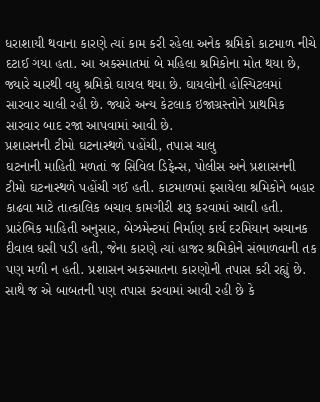ધરાશાયી થવાના કારણે ત્યાં કામ કરી રહેલા અનેક શ્રમિકો કાટમાળ નીચે દટાઈ ગયા હતા. આ અકસ્માતમાં બે મહિલા શ્રમિકોના મોત થયા છે, જ્યારે ચારથી વધુ શ્રમિકો ઘાયલ થયા છે. ઘાયલોની હોસ્પિટલમાં સારવાર ચાલી રહી છે. જ્યારે અન્ય કેટલાક ઇજાગ્રસ્તોને પ્રાથમિક સારવાર બાદ રજા આપવામાં આવી છે.
પ્રશાસનની ટીમો ઘટનાસ્થળે પહોંચી, તપાસ ચાલુ
ઘટનાની માહિતી મળતાં જ સિવિલ ડિફેન્સ, પોલીસ અને પ્રશાસનની ટીમો ઘટનાસ્થળે પહોંચી ગઈ હતી. કાટમાળમાં ફસાયેલા શ્રમિકોને બહાર કાઢવા માટે તાત્કાલિક બચાવ કામગીરી શરૂ કરવામાં આવી હતી.
પ્રારંભિક માહિતી અનુસાર, બેઝમેન્ટમાં નિર્માણ કાર્ય દરમિયાન અચાનક દીવાલ ધસી પડી હતી, જેના કારણે ત્યાં હાજર શ્રમિકોને સંભાળવાની તક પણ મળી ન હતી. પ્રશાસન અકસ્માતના કારણોની તપાસ કરી રહ્યું છે. સાથે જ એ બાબતની પણ તપાસ કરવામાં આવી રહી છે કે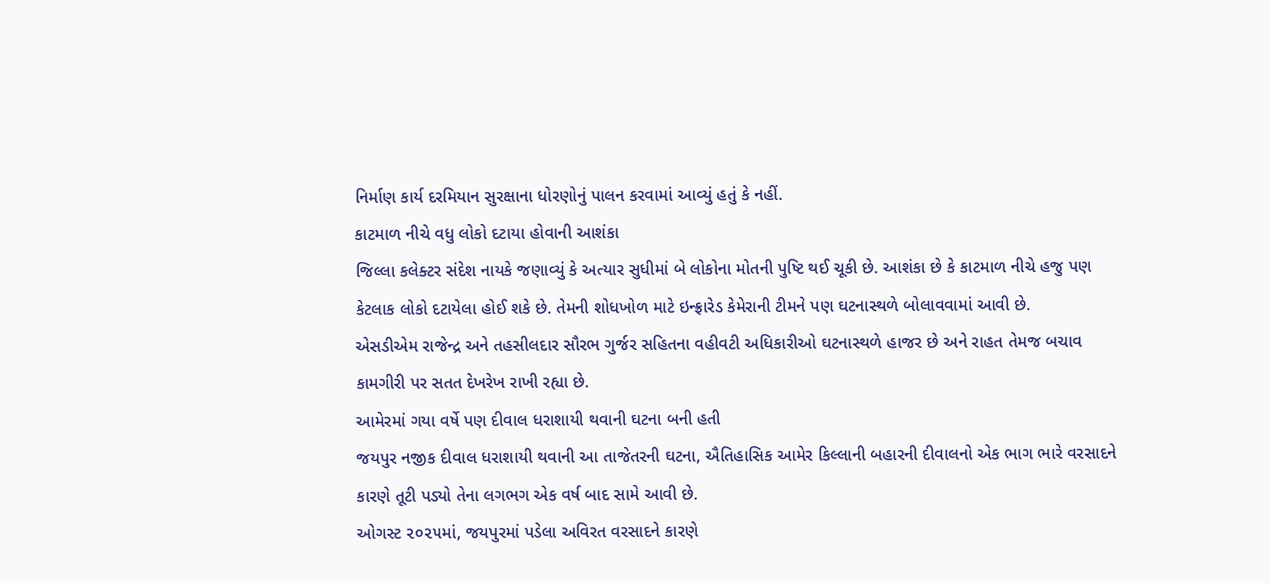નિર્માણ કાર્ય દરમિયાન સુરક્ષાના ધોરણોનું પાલન કરવામાં આવ્યું હતું કે નહીં.
કાટમાળ નીચે વધુ લોકો દટાયા હોવાની આશંકા
જિલ્લા કલેક્ટર સંદેશ નાયકે જણાવ્યું કે અત્યાર સુધીમાં બે લોકોના મોતની પુષ્ટિ થઈ ચૂકી છે. આશંકા છે કે કાટમાળ નીચે હજુ પણ કેટલાક લોકો દટાયેલા હોઈ શકે છે. તેમની શોધખોળ માટે ઇન્ફ્રારેડ કેમેરાની ટીમને પણ ઘટનાસ્થળે બોલાવવામાં આવી છે.
એસડીએમ રાજેન્દ્ર અને તહસીલદાર સૌરભ ગુર્જર સહિતના વહીવટી અધિકારીઓ ઘટનાસ્થળે હાજર છે અને રાહત તેમજ બચાવ કામગીરી પર સતત દેખરેખ રાખી રહ્યા છે.
આમેરમાં ગયા વર્ષે પણ દીવાલ ધરાશાયી થવાની ઘટના બની હતી
જયપુર નજીક દીવાલ ધરાશાયી થવાની આ તાજેતરની ઘટના, ઐતિહાસિક આમેર કિલ્લાની બહારની દીવાલનો એક ભાગ ભારે વરસાદને કારણે તૂટી પડ્યો તેના લગભગ એક વર્ષ બાદ સામે આવી છે.
ઓગસ્ટ ૨૦૨૫માં, જયપુરમાં પડેલા અવિરત વરસાદને કારણે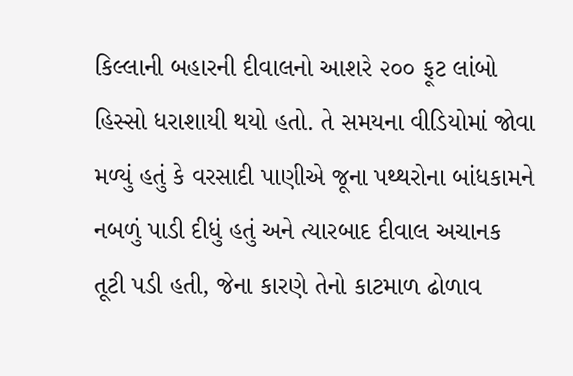કિલ્લાની બહારની દીવાલનો આશરે ૨૦૦ ફૂટ લાંબો હિસ્સો ધરાશાયી થયો હતો. તે સમયના વીડિયોમાં જોવા મળ્યું હતું કે વરસાદી પાણીએ જૂના પથ્થરોના બાંધકામને નબળું પાડી દીધું હતું અને ત્યારબાદ દીવાલ અચાનક તૂટી પડી હતી, જેના કારણે તેનો કાટમાળ ઢોળાવ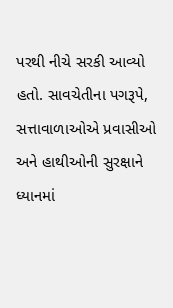પરથી નીચે સરકી આવ્યો હતો. સાવચેતીના પગરૂપે, સત્તાવાળાઓએ પ્રવાસીઓ અને હાથીઓની સુરક્ષાને ધ્યાનમાં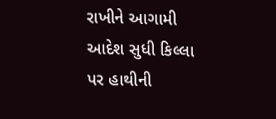રાખીને આગામી આદેશ સુધી કિલ્લા પર હાથીની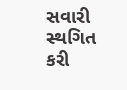સવારી સ્થગિત કરી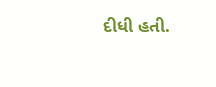દીધી હતી.